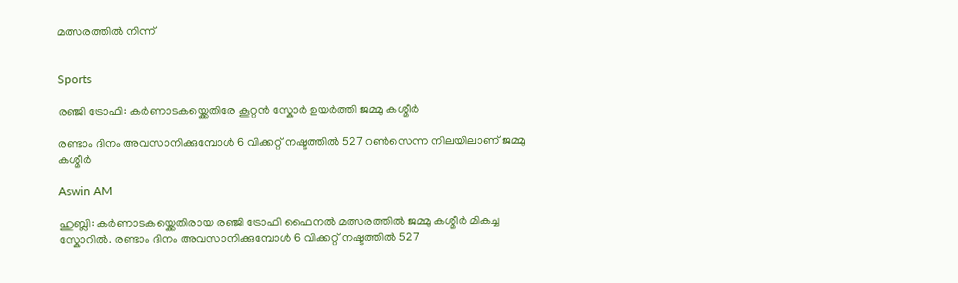മത്സരത്തിൽ നിന്ന്


Sports

രഞ്ജി ട്രോഫി: കർണാടകയ്ക്കെതിരേ കൂറ്റൻ സ്കോർ ഉയർത്തി ജമ്മു കശ്മീർ

രണ്ടാം ദിനം അവസാനിക്കുമ്പോൾ 6 വിക്കറ്റ് നഷ്ടത്തിൽ 527 റൺസെന്ന നിലയിലാണ് ജമ്മു കശ്മീർ

Aswin AM

ഹുബ്ലി: കർണാടകയ്ക്കെതിരായ രഞ്ജി ട്രോഫി ഫൈനൽ മത്സരത്തിൽ ജമ്മു കശ്മീർ മികച്ച സ്കോറിൽ. രണ്ടാം ദിനം അവസാനിക്കുമ്പോൾ 6 വിക്കറ്റ് നഷ്ടത്തിൽ 527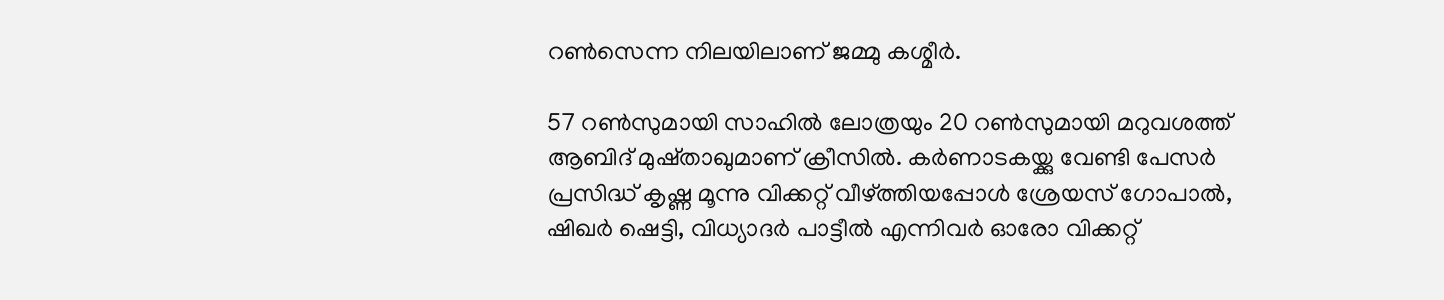റൺസെന്ന നിലയിലാണ് ജമ്മു കശ്മീർ.

57 റൺസുമായി സാഹിൽ ലോത്രയും 20 റൺസുമായി മറുവശത്ത് ആബിദ് മുഷ്താഖുമാണ് ക്രീസിൽ. കർണാടകയ്ക്കു വേണ്ടി പേസർ പ്രസിദ്ധ് കൃഷ്ണ മൂന്നു വിക്കറ്റ് വീഴ്ത്തിയപ്പോൾ ശ്രേയസ് ഗോപാൽ, ഷിഖർ ഷെട്ടി, വിധ‍്യാദർ പാട്ടീൽ എന്നിവർ ഓരോ വിക്കറ്റ്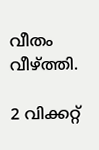വീതം വീഴ്ത്തി.

2 വിക്കറ്റ്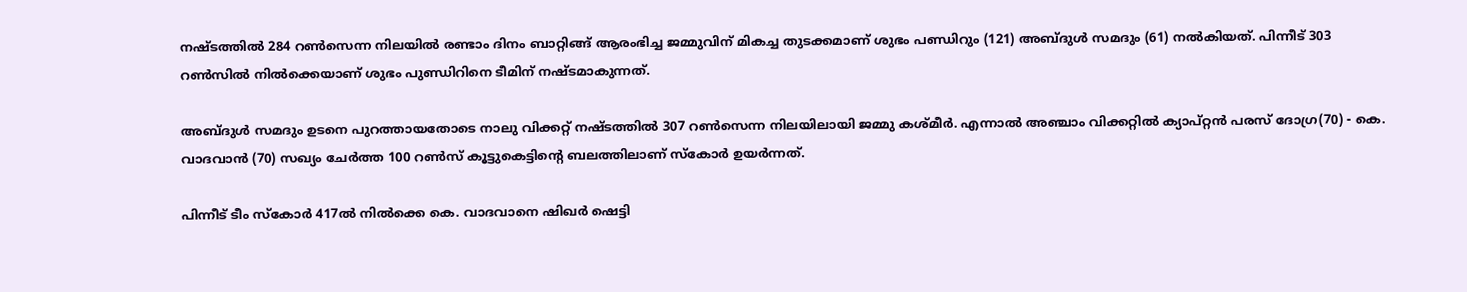നഷ്ടത്തിൽ 284 റൺസെന്ന നിലയിൽ രണ്ടാം ദിനം ബാറ്റിങ്ങ് ആരംഭിച്ച ജമ്മുവിന് മികച്ച തുടക്കമാണ് ശുഭം പണ്ഡിറും (121) അബ്ദുൾ സമദും (61) നൽകിയത്. പിന്നീട് 303 റൺസിൽ നിൽക്കെയാണ് ശുഭം പുണ്ഡിറിനെ ടീമിന് നഷ്ടമാകുന്നത്.

അബ്ദുൾ സമദും ഉടനെ പുറത്തായതോടെ നാലു വിക്കറ്റ് നഷ്ടത്തിൽ 307 റൺസെന്ന നിലയിലായി ജമ്മു കശ്മീർ. എന്നാൽ അഞ്ചാം വിക്കറ്റിൽ ക‍്യാപ്റ്റൻ പരസ് ദോഗ്ര(70) - കെ. വാദവാൻ (70) സഖ‍്യം ചേർത്ത 100 റൺസ് കൂട്ടുകെട്ടിന്‍റെ ബലത്തിലാണ് സ്കോർ ഉയർന്നത്.

പിന്നീട് ടീം സ്കോർ 417ൽ നിൽക്കെ കെ. വാദവാനെ ഷിഖർ ഷെട്ടി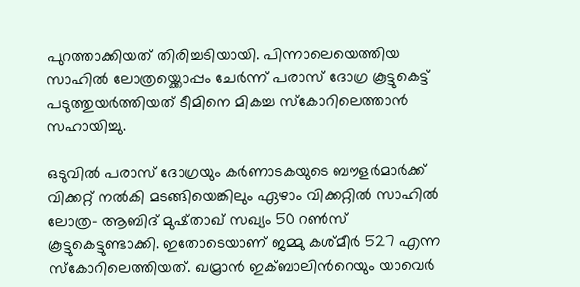പുറത്താക്കിയത് തിരിച്ചടിയായി. പിന്നാലെയെത്തിയ സാഹിൽ ലോത്രയ്ക്കൊപ്പം ചേർന്ന് പരാസ് ദോഗ്ര കൂട്ടുകെട്ട് പടുത്തുയർത്തിയത് ടീമിനെ മികച്ച സ്കോറിലെത്താൻ സഹായിച്ചു.

ഒടുവിൽ പരാസ് ദോഗ്രയും കർണാടകയുടെ ബൗളർമാർക്ക് വിക്കറ്റ് നൽകി മടങ്ങിയെങ്കിലും ഏഴാം വിക്കറ്റിൽ സാഹിൽ ലോത്ര- ആബിദ് മുഷ്താഖ് സഖ‍്യം 50 റൺസ് കൂട്ടുകെട്ടുണ്ടാക്കി. ഇതോടെയാണ് ജമ്മു കശ്മീർ 527 എന്ന സ്കോറിലെത്തിയത്. ഖമ്രാൻ ഇക്ബാലിന്‍റെയും യാവെർ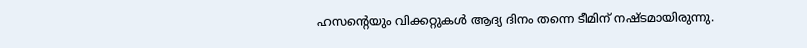ഹസന്‍റെയും വിക്കറ്റുകൾ ആദ‍്യ ദിനം തന്നെ ടീമിന് നഷ്ടമായിരുന്നു.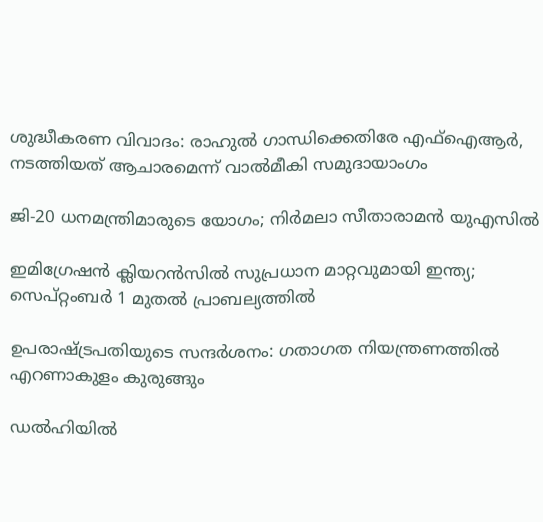ശുദ്ധീകരണ വിവാദം: രാഹുൽ ഗാന്ധിക്കെതിരേ എഫ്ഐആർ, നടത്തിയത് ആചാരമെന്ന് വാൽമീകി സമുദായാംഗം

ജി-20 ധനമന്ത്രിമാരുടെ യോഗം; നിർമലാ സീതാരാമൻ യുഎസിൽ

ഇമിഗ്രേഷൻ ക്ലിയറൻസിൽ സുപ്രധാന മാറ്റവുമായി ഇന്ത്യ; സെപ്റ്റംബർ 1 മുതൽ പ്രാബല്യത്തിൽ

ഉപരാഷ്ട്രപതിയുടെ സന്ദർശനം: ഗതാഗത നിയന്ത്രണത്തിൽ എറണാകുളം കുരുങ്ങും

ഡൽഹിയിൽ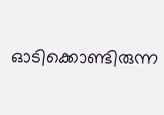ഓടിക്കൊണ്ടിരുന്ന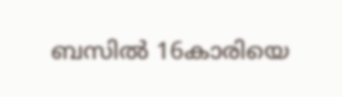ബസിൽ 16കാരിയെ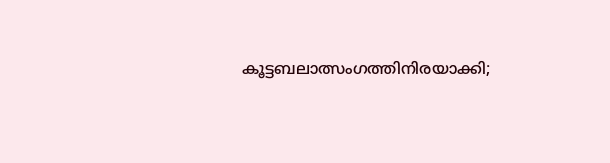കൂട്ടബലാത്സംഗത്തിനിരയാക്കി;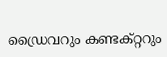ഡ്രൈവറും കണ്ടക്റ്ററും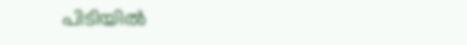പിടിയിൽ